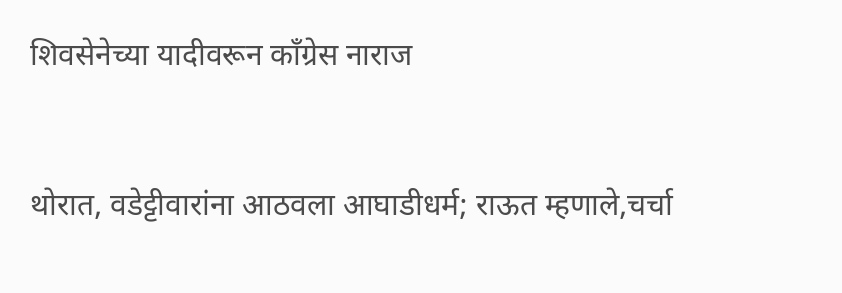शिवसेनेच्या यादीवरून काँग्रेस नाराज


थोरात, वडेट्टीवारांना आठवला आघाडीधर्म; राऊत म्हणाले,चर्चा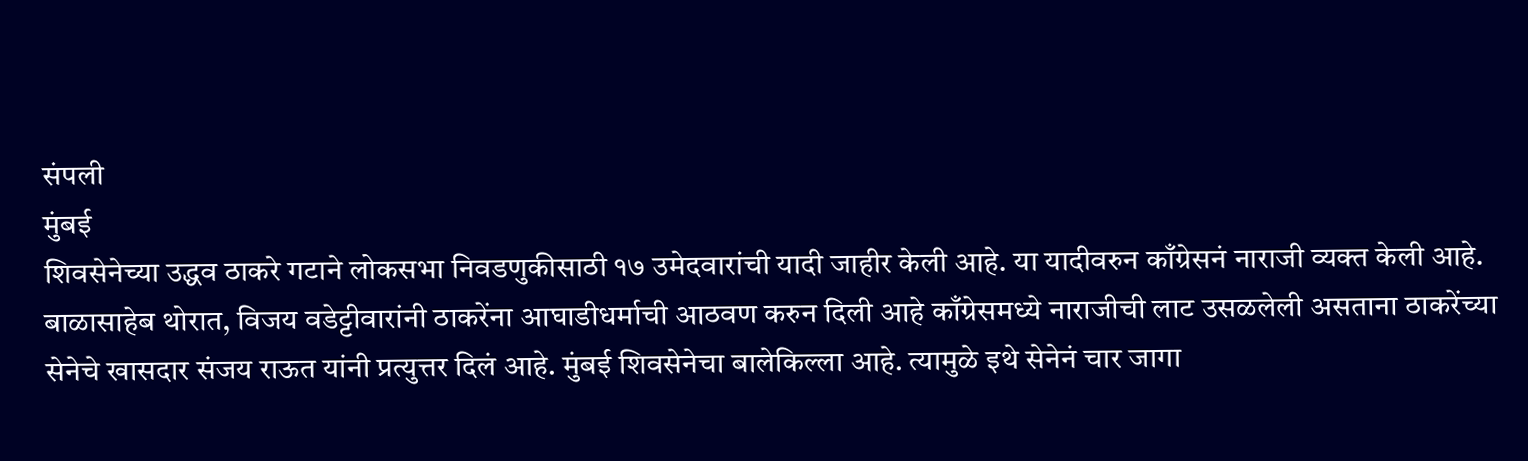संपली
मुंबई
शिवसेनेच्या उद्धव ठाकरे गटाने लोकसभा निवडणुकीसाठी १७ उमेदवारांची यादी जाहीर केली आहे. या यादीवरुन काँग्रेसनं नाराजी व्यक्त केली आहे. बाळासाहेब थोरात, विजय वडेट्टीवारांनी ठाकरेंना आघाडीधर्माची आठवण करुन दिली आहे काँग्रेसमध्ये नाराजीची लाट उसळलेली असताना ठाकरेंच्या सेनेचे खासदार संजय राऊत यांनी प्रत्युत्तर दिलं आहे. मुंबई शिवसेनेचा बालेकिल्ला आहे. त्यामुळे इथे सेनेनं चार जागा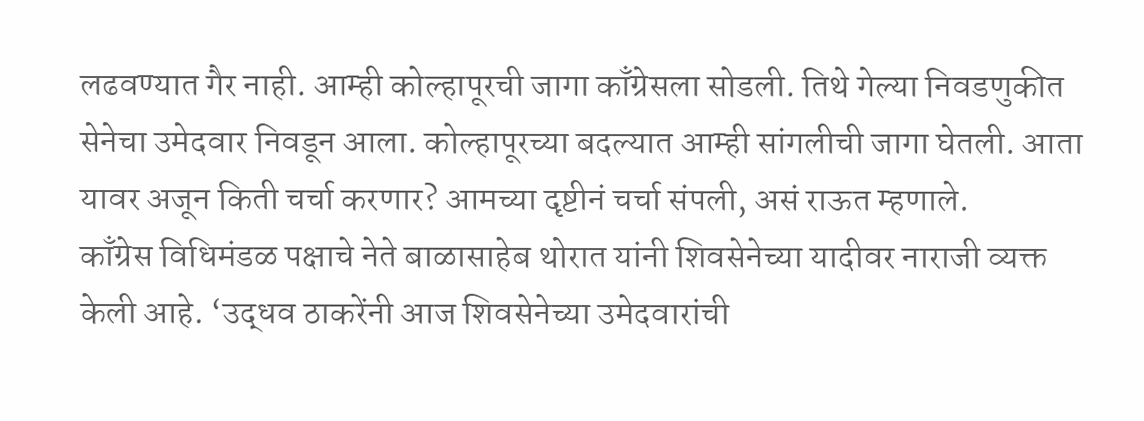लढवण्यात गैर नाही. आम्ही कोल्हापूरची जागा काँग्रेसला सोडली. तिथे गेल्या निवडणुकीत सेनेचा उमेदवार निवडून आला. कोल्हापूरच्या बदल्यात आम्ही सांगलीची जागा घेतली. आता यावर अजून किती चर्चा करणार? आमच्या दृष्टीनं चर्चा संपली, असं राऊत म्हणाले.
काँग्रेस विधिमंडळ पक्षाचे नेते बाळासाहेब थोरात यांनी शिवसेनेच्या यादीवर नाराजी व्यक्त केली आहे. ‘उद्धव ठाकरेंनी आज शिवसेनेच्या उमेदवारांची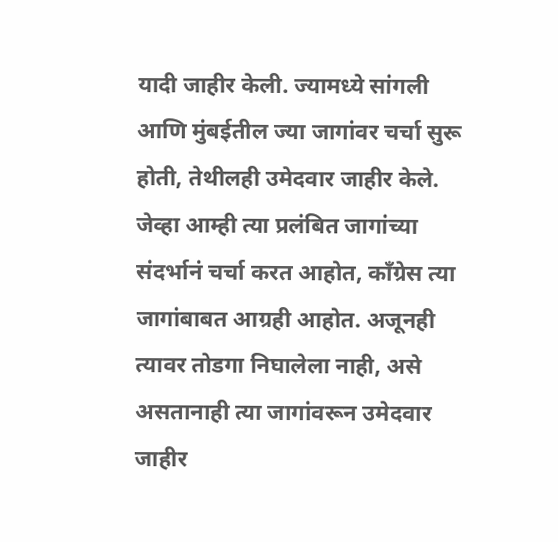यादी जाहीर केली. ज्यामध्ये सांगली आणि मुंबईतील ज्या जागांवर चर्चा सुरू होती, तेथीलही उमेदवार जाहीर केले. जेव्हा आम्ही त्या प्रलंबित जागांच्या संदर्भानं चर्चा करत आहोत, काँग्रेस त्या जागांबाबत आग्रही आहोत. अजूनही त्यावर तोडगा निघालेला नाही, असे असतानाही त्या जागांवरून उमेदवार जाहीर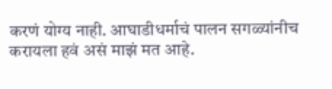करणं योग्य नाही. आघाडीधर्माचं पालन सगळ्यांनीच करायला हवं असं माझं मत आहे.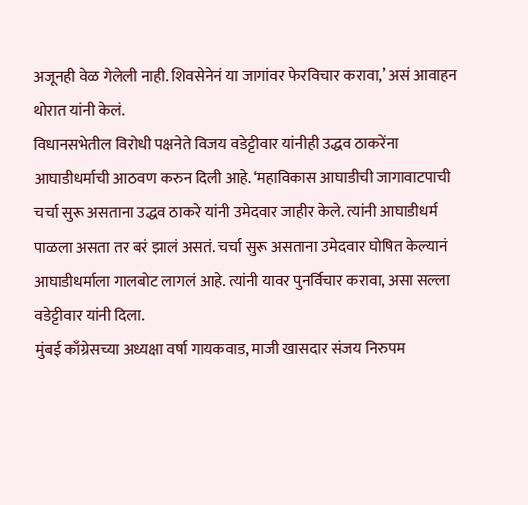अजूनही वेळ गेलेली नाही. शिवसेनेनं या जागांवर फेरविचार करावा,’ असं आवाहन थोरात यांनी केलं.
विधानसभेतील विरोधी पक्षनेते विजय वडेट्टीवार यांनीही उद्धव ठाकरेंना आघाडीधर्माची आठवण करुन दिली आहे. ‘महाविकास आघाडीची जागावाटपाची चर्चा सुरू असताना उद्धव ठाकरे यांनी उमेदवार जाहीर केले. त्यांनी आघाडीधर्म पाळला असता तर बरं झालं असतं. चर्चा सुरू असताना उमेदवार घोषित केल्यानं आघाडीधर्माला गालबोट लागलं आहे. त्यांनी यावर पुनर्विचार करावा, असा सल्ला वडेट्टीवार यांनी दिला.
मुंबई काँग्रेसच्या अध्यक्षा वर्षा गायकवाड, माजी खासदार संजय निरुपम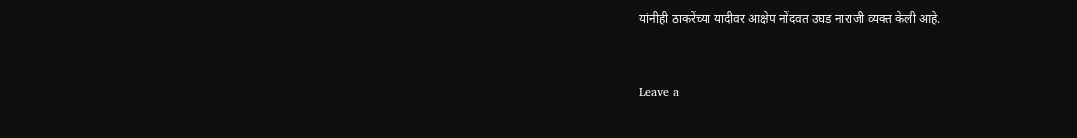यांनीही ठाकरेंच्या यादीवर आक्षेप नोंदवत उघड नाराजी व्यक्त केली आहे.


Leave a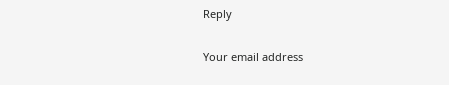Reply

Your email address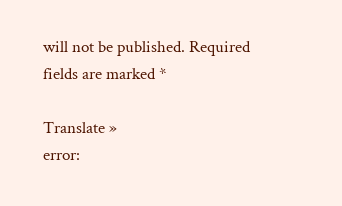will not be published. Required fields are marked *

Translate »
error: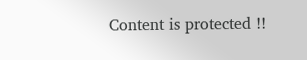Content is protected !!